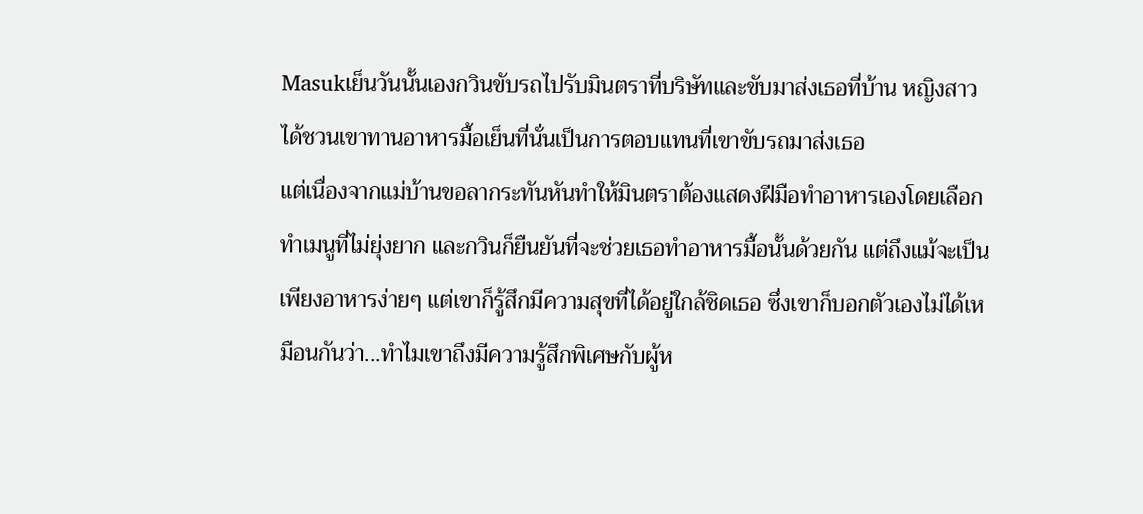Masukเย็นวันนั้นเองกวินขับรถไปรับมินตราที่บริษัทและขับมาส่งเธอที่บ้าน หญิงสาวได้ชวนเขาทานอาหารมื้อเย็นที่นั่นเป็นการตอบแทนที่เขาขับรถมาส่งเธอ
แต่เนื่องจากแม่บ้านขอลากระทันหันทำให้มินตราต้องแสดงฝีมือทำอาหารเองโดยเลือกทำเมนูที่ไม่ยุ่งยาก และกวินก็ยืนยันที่จะช่วยเธอทำอาหารมื้อนั้นด้วยกัน แต่ถึงแม้จะเป็นเพียงอาหารง่ายๆ แต่เขาก็รู้สึกมีความสุขที่ได้อยู่ใกล้ชิดเธอ ซึ่งเขาก็บอกตัวเองไม่ได้เหมือนกันว่า...ทำไมเขาถึงมีความรู้สึกพิเศษกับผู้ห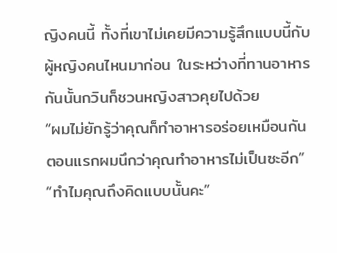ญิงคนนี้ ทั้งที่เขาไม่เคยมีความรู้สึกแบบนี้กับผู้หญิงคนไหนมาก่อน ในระหว่างที่ทานอาหารกันนั้นกวินก็ชวนหญิงสาวคุยไปด้วย
“ผมไม่ยักรู้ว่าคุณก็ทำอาหารอร่อยเหมือนกัน ตอนแรกผมนึกว่าคุณทำอาหารไม่เป็นซะอีก”
“ทำไมคุณถึงคิดแบบนั้นคะ”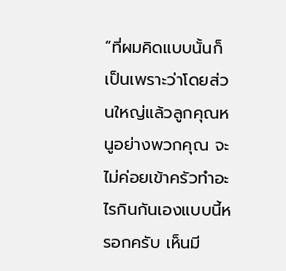“ที่ผมคิดแบบนั้นก็เป็นเพราะว่าโดยส่วนใหญ่แล้วลูกคุณหนูอย่างพวกคุณ จะไม่ค่อยเข้าครัวทำอะไรกินกันเองแบบนี้หรอกครับ เห็นมี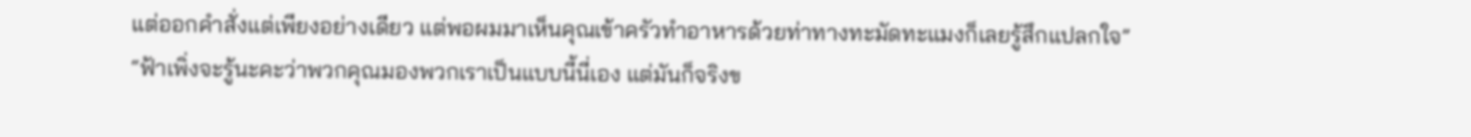แต่ออกคำสั่งแต่เพียงอย่างเดียว แต่พอผมมาเห็นคุณเข้าครัวทำอาหารด้วยท่าทางทะมัดทะแมงก็เลยรู้สึกแปลกใจ”
“ฟ้าเพิ่งจะรู้นะคะว่าพวกคุณมองพวกเราเป็นแบบนี้นี่เอง แต่มันก็จริงข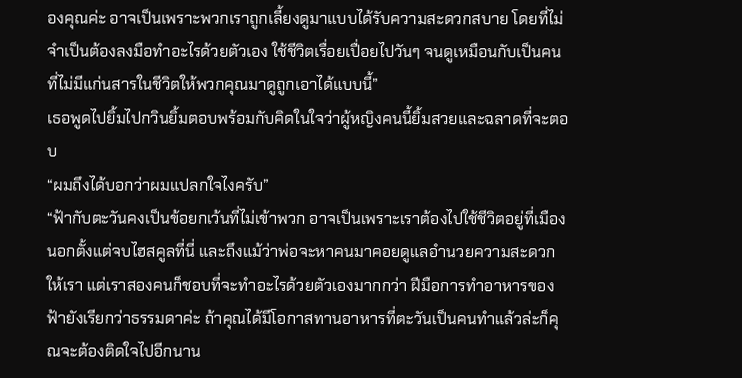องคุณค่ะ อาจเป็นเพราะพวกเราถูกเลี้ยงดูมาแบบได้รับความสะดวกสบาย โดยที่ไม่จำเป็นต้องลงมือทำอะไรด้วยตัวเอง ใช้ชีวิตเรื่อยเปื่อยไปวันๆ จนดูเหมือนกับเป็นคนที่ไม่มีแก่นสารในชีวิตให้พวกคุณมาดูถูกเอาได้แบบนี้”
เธอพูดไปยิ้มไปกวินยิ้มตอบพร้อมกับคิดในใจว่าผู้หญิงคนนี้ยิ้มสวยและฉลาดที่จะตอบ
“ผมถึงได้บอกว่าผมแปลกใจไงครับ”
“ฟ้ากับตะวันคงเป็นข้อยกเว้นที่ไม่เข้าพวก อาจเป็นเพราะเราต้องไปใช้ชีวิตอยู่ที่เมืองนอกตั้งแต่จบไฮสคูลที่นี่ และถึงแม้ว่าพ่อจะหาคนมาคอยดูแลอำนวยความสะดวกให้เรา แต่เราสองคนก็ชอบที่จะทำอะไรด้วยตัวเองมากกว่า ฝีมือการทำอาหารของฟ้ายังเรียกว่าธรรมดาค่ะ ถ้าคุณได้มีโอกาสทานอาหารที่ตะวันเป็นคนทำแล้วล่ะก็คุณจะต้องติดใจไปอีกนาน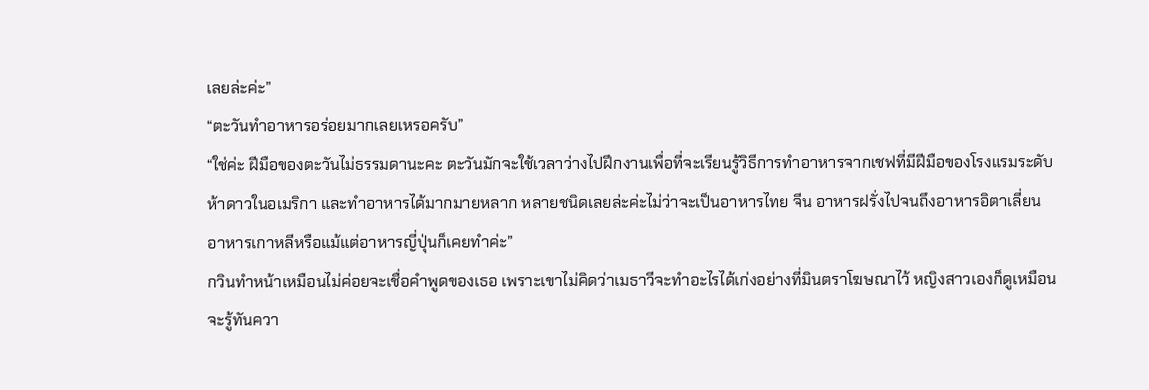เลยล่ะค่ะ”
“ตะวันทำอาหารอร่อยมากเลยเหรอครับ”
“ใช่ค่ะ ฝีมือของตะวันไม่ธรรมดานะคะ ตะวันมักจะใช้เวลาว่างไปฝึกงานเพื่อที่จะเรียนรู้วิธีการทำอาหารจากเชฟที่มีฝีมือของโรงแรมระดับห้าดาวในอเมริกา และทำอาหารได้มากมายหลาก หลายชนิดเลยล่ะค่ะไม่ว่าจะเป็นอาหารไทย จีน อาหารฝรั่งไปจนถึงอาหารอิตาเลี่ยน อาหารเกาหลีหรือแม้แต่อาหารญี่ปุ่นก็เคยทำค่ะ”
กวินทำหน้าเหมือนไม่ค่อยจะเชื่อคำพูดของเธอ เพราะเขาไม่คิดว่าเมธาวีจะทำอะไรได้เก่งอย่างที่มินตราโฆษณาไว้ หญิงสาวเองก็ดูเหมือนจะรู้ทันควา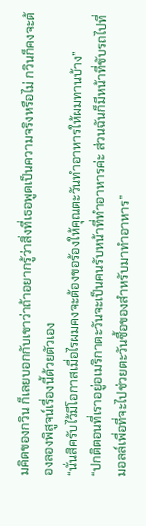มคิดของกวิน ก็เลยบอกกับเขาว่าถ้าอยากรู้ว่าสิ่งที่เธอพูดเป็นความจริงหรือไม่ กวินก็คงจะต้องลองพิสูจน์เรื่องนี้ด้วยตัวเอง
“นั่นสิครับไว้มีโอกาสเมื่อไรผมคงจะต้องขอร้องให้คุณตะวันทำอาหารให้ผมทานบ้าง”
“ปกติตอนที่เราอยู่อเมริกาตะวันจะเป็นคนรับหน้าที่ทำอาหารค่ะ ส่วนฉันก็มีหน้าที่ขับรถไปที่มอลล์เพื่อที่จะไปช่วยตะวันซื้อของสำหรับมาทำอาหาร”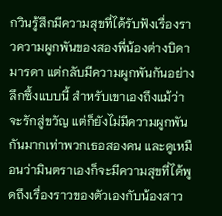กวินรู้สึกมีความสุขที่ได้รับฟังเรื่องราวความผูกพันของสองพี่น้องต่างบิดามารดา แต่กลับมีความผูกพันกันอย่างลึกซึ้งแบบนี้ สำหรับเขาเองถึงแม้ว่าจะรักสู่ขวัญ แต่ก็ยังไม่มีความผูกพันกันมากเท่าพวกเธอสองคน และดูเหมือนว่ามินตราเองก็จะมีความสุขที่ได้พูดถึงเรื่องราวของตัวเองกับน้องสาว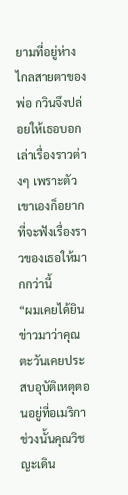ยามที่อยู่ห่างไกลสายตาของพ่อ กวินจึงปล่อยให้เธอบอกเล่าเรื่องราวต่างๆ เพราะตัวเขาเองก็อยากที่จะฟังเรื่องราวของเธอให้มากกว่านี้
“ผมเคยได้ยินข่าวมาว่าคุณตะวันเคยประสบอุบัติเหตุตอนอยู่ที่อเมริกา ช่วงนั้นคุณวิชญะเดิน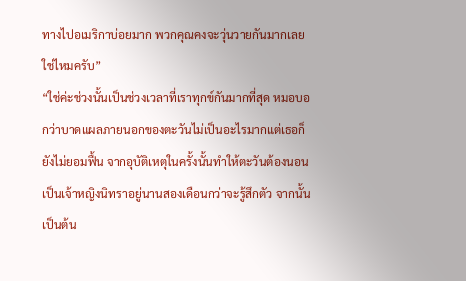ทางไปอเมริกาบ่อยมาก พวกคุณคงจะวุ่นวายกันมากเลยใช่ไหมครับ”
“ใช่ค่ะช่วงนั้นเป็นช่วงเวลาที่เราทุกข์กันมากที่สุด หมอบอกว่าบาดแผลภายนอกของตะวันไม่เป็นอะไรมากแต่เธอก็ยังไม่ยอมฟื้น จากอุบัติเหตุในครั้งนั้นทำให้ตะวันต้องนอนเป็นเจ้าหญิงนิทราอยู่นานสองเดือนกว่าจะรู้สึกตัว จากนั้นเป็นต้น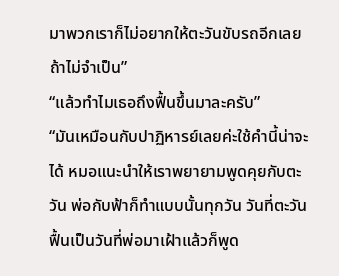มาพวกเราก็ไม่อยากให้ตะวันขับรถอีกเลยถ้าไม่จำเป็น”
“แล้วทำไมเธอถึงฟื้นขึ้นมาละครับ”
“มันเหมือนกับปาฏิหารย์เลยค่ะใช้คำนี้น่าจะได้ หมอแนะนำให้เราพยายามพูดคุยกับตะวัน พ่อกับฟ้าก็ทำแบบนั้นทุกวัน วันที่ตะวันฟื้นเป็นวันที่พ่อมาเฝ้าแล้วก็พูด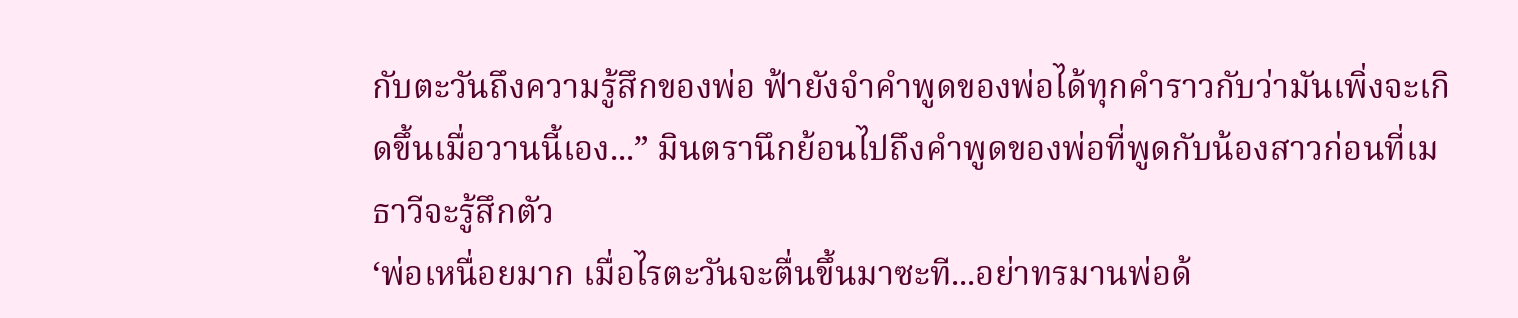กับตะวันถึงความรู้สึกของพ่อ ฟ้ายังจำคำพูดของพ่อได้ทุกคำราวกับว่ามันเพิ่งจะเกิดขึ้นเมื่อวานนี้เอง...” มินตรานึกย้อนไปถึงคำพูดของพ่อที่พูดกับน้องสาวก่อนที่เมธาวีจะรู้สึกตัว
‘พ่อเหนื่อยมาก เมื่อไรตะวันจะตื่นขึ้นมาซะที...อย่าทรมานพ่อด้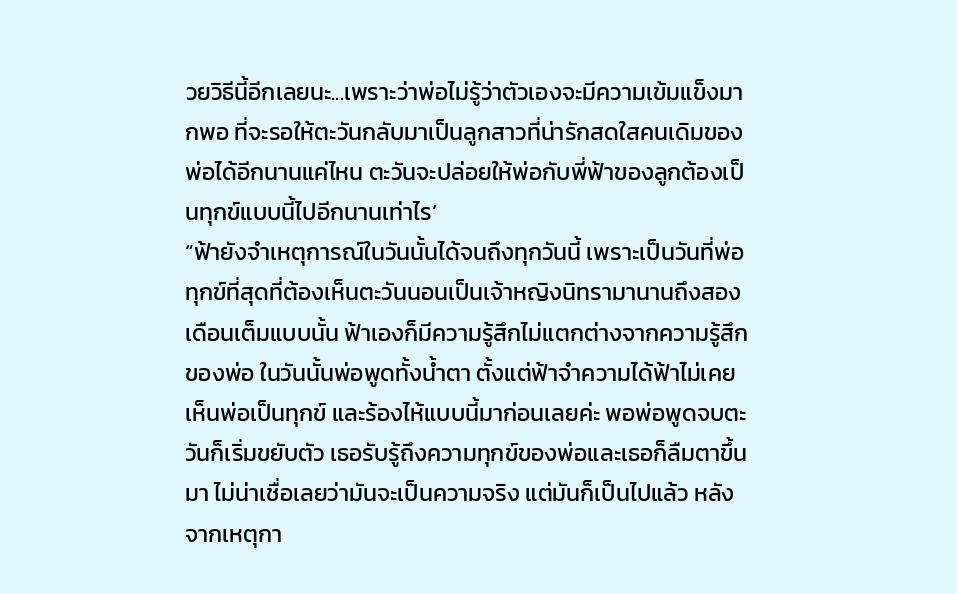วยวิธีนี้อีกเลยนะ...เพราะว่าพ่อไม่รู้ว่าตัวเองจะมีความเข้มแข็งมากพอ ที่จะรอให้ตะวันกลับมาเป็นลูกสาวที่น่ารักสดใสคนเดิมของพ่อได้อีกนานแค่ไหน ตะวันจะปล่อยให้พ่อกับพี่ฟ้าของลูกต้องเป็นทุกข์แบบนี้ไปอีกนานเท่าไร’
“ฟ้ายังจำเหตุการณ์ในวันนั้นได้จนถึงทุกวันนี้ เพราะเป็นวันที่พ่อทุกข์ที่สุดที่ต้องเห็นตะวันนอนเป็นเจ้าหญิงนิทรามานานถึงสองเดือนเต็มแบบนั้น ฟ้าเองก็มีความรู้สึกไม่แตกต่างจากความรู้สึกของพ่อ ในวันนั้นพ่อพูดทั้งน้ำตา ตั้งแต่ฟ้าจำความได้ฟ้าไม่เคยเห็นพ่อเป็นทุกข์ และร้องไห้แบบนี้มาก่อนเลยค่ะ พอพ่อพูดจบตะวันก็เริ่มขยับตัว เธอรับรู้ถึงความทุกข์ของพ่อและเธอก็ลืมตาขึ้นมา ไม่น่าเชื่อเลยว่ามันจะเป็นความจริง แต่มันก็เป็นไปแล้ว หลังจากเหตุกา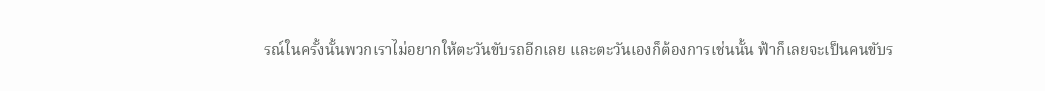รณ์ในครั้งนั้นพวกเราไม่อยากให้ตะวันขับรถอีกเลย และตะวันเองก็ต้องการเช่นนั้น ฟ้าก็เลยจะเป็นคนขับร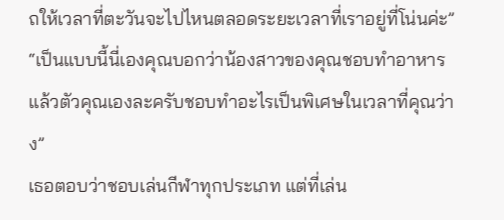ถให้เวลาที่ตะวันจะไปไหนตลอดระยะเวลาที่เราอยู่ที่โน่นค่ะ”
“เป็นแบบนี้นี่เองคุณบอกว่าน้องสาวของคุณชอบทำอาหาร แล้วตัวคุณเองละครับชอบทำอะไรเป็นพิเศษในเวลาที่คุณว่าง”
เธอตอบว่าชอบเล่นกีฬาทุกประเภท แต่ที่เล่น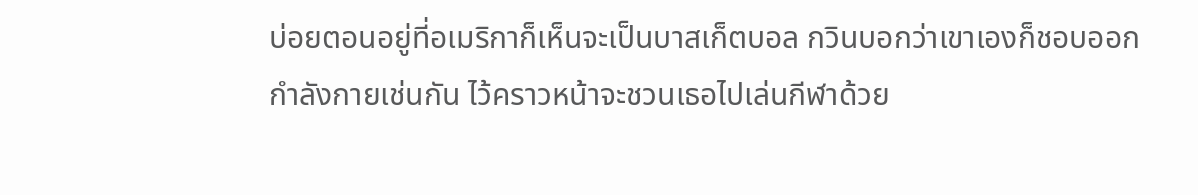บ่อยตอนอยู่ที่อเมริกาก็เห็นจะเป็นบาสเก็ตบอล กวินบอกว่าเขาเองก็ชอบออกกำลังกายเช่นกัน ไว้คราวหน้าจะชวนเธอไปเล่นกีฬาด้วย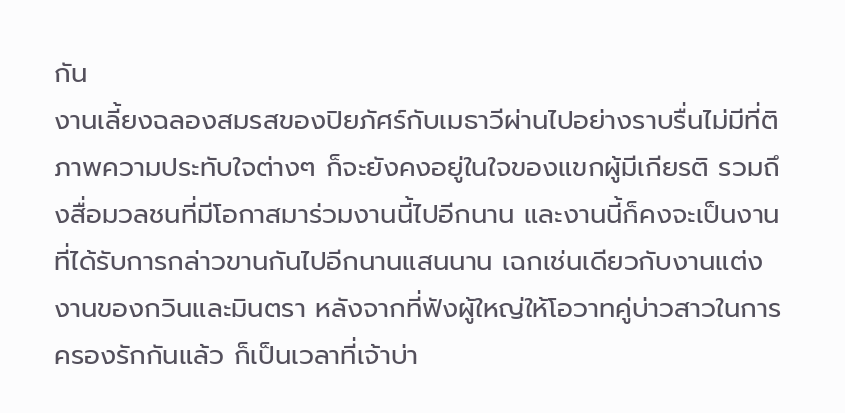กัน
งานเลี้ยงฉลองสมรสของปิยภัศร์กับเมธาวีผ่านไปอย่างราบรื่นไม่มีที่ติ ภาพความประทับใจต่างๆ ก็จะยังคงอยู่ในใจของแขกผู้มีเกียรติ รวมถึงสื่อมวลชนที่มีโอกาสมาร่วมงานนี้ไปอีกนาน และงานนี้ก็คงจะเป็นงานที่ได้รับการกล่าวขานกันไปอีกนานแสนนาน เฉกเช่นเดียวกับงานแต่งงานของกวินและมินตรา หลังจากที่ฟังผู้ใหญ่ให้โอวาทคู่บ่าวสาวในการครองรักกันแล้ว ก็เป็นเวลาที่เจ้าบ่า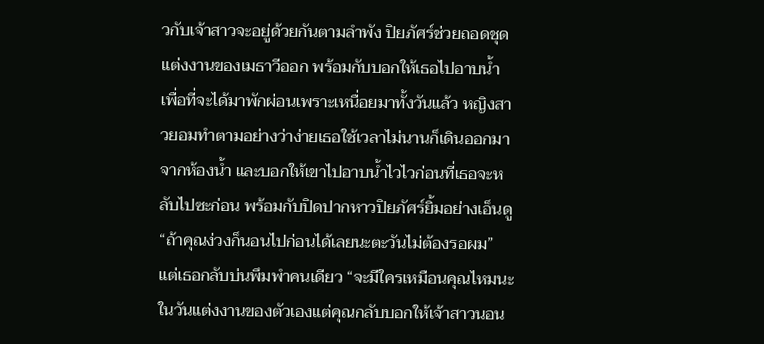วกับเจ้าสาวจะอยู่ด้วยกันตามลำพัง ปิยภัศร์ช่วยถอดชุดแต่งงานของเมธาวีออก พร้อมกับบอกให้เธอไปอาบน้ำ เพื่อที่จะได้มาพักผ่อนเพราะเหนื่อยมาทั้งวันแล้ว หญิงสาวยอมทำตามอย่างว่าง่ายเธอใช้เวลาไม่นานก็เดินออกมาจากห้องน้ำ และบอกให้เขาไปอาบน้ำไวไวก่อนที่เธอจะหลับไปซะก่อน พร้อมกับปิดปากหาวปิยภัศร์ยิ้มอย่างเอ็นดู “ถ้าคุณง่วงก็นอนไปก่อนได้เลยนะตะวันไม่ต้องรอผม” แต่เธอกลับบ่นพึมพำคนเดียว “จะมีใครเหมือนคุณไหมนะ ในวันแต่งงานของตัวเองแต่คุณกลับบอกให้เจ้าสาวนอน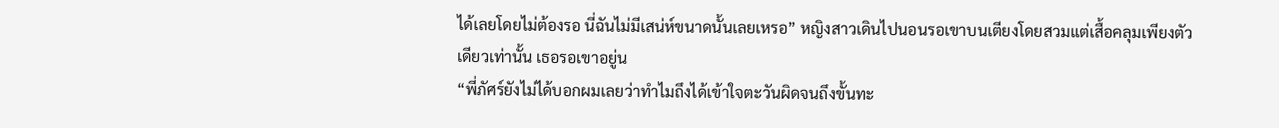ได้เลยโดยไม่ต้องรอ นี่ฉันไม่มีเสน่ห์ขนาดนั้นเลยเหรอ” หญิงสาวเดินไปนอนรอเขาบนเตียงโดยสวมแต่เสื้อคลุมเพียงตัวเดียวเท่านั้น เธอรอเขาอยู่น
“พี่ภัศร์ยังไม่ได้บอกผมเลยว่าทำไมถึงได้เข้าใจตะวันผิดจนถึงขั้นทะ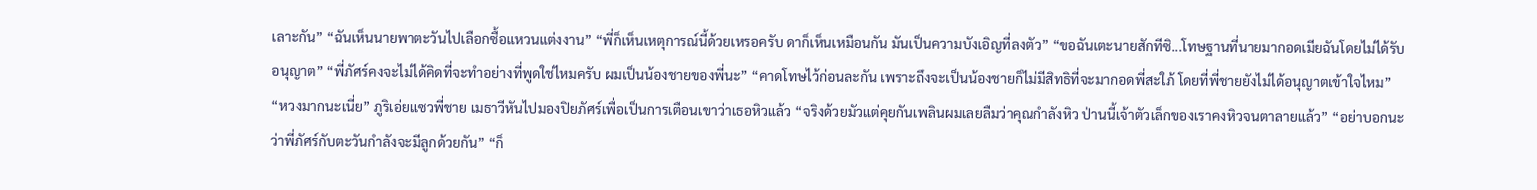เลาะกัน” “ฉันเห็นนายพาตะวันไปเลือกซื้อแหวนแต่งงาน” “พี่ก็เห็นเหตุการณ์นี้ด้วยเหรอครับ ดาก็เห็นเหมือนกัน มันเป็นความบังเอิญที่ลงตัว” “ขอฉันเตะนายสักทีซิ...โทษฐานที่นายมากอดเมียฉันโดยไม่ได้รับอนุญาต” “พี่ภัศร์คงจะไม่ได้คิดที่จะทำอย่างที่พูดใช่ไหมครับ ผมเป็นน้องชายของพี่นะ” “คาดโทษไว้ก่อนละกัน เพราะถึงจะเป็นน้องชายก็ไม่มีสิทธิที่จะมากอดพี่สะใภ้ โดยที่พี่ชายยังไม่ได้อนุญาตเข้าใจไหม” “หวงมากนะเนี่ย” ภูริเอ่ยแซวพี่ชาย เมธาวีหันไปมองปิยภัศร์เพื่อเป็นการเตือนเขาว่าเธอหิวแล้ว “จริงด้วยมัวแต่คุยกันเพลินผมเลยลืมว่าคุณกำลังหิว ป่านนี้เจ้าตัวเล็กของเราคงหิวจนตาลายแล้ว” “อย่าบอกนะว่าพี่ภัศร์กับตะวันกำลังจะมีลูกด้วยกัน” “ก็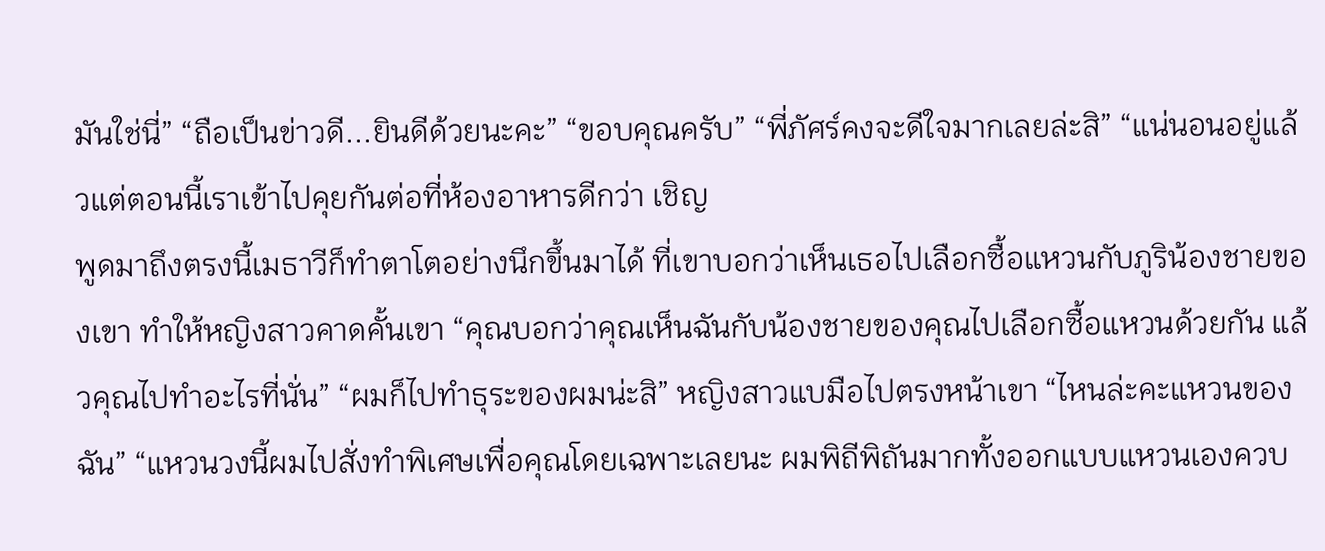มันใช่นี่” “ถือเป็นข่าวดี...ยินดีด้วยนะคะ” “ขอบคุณครับ” “พี่ภัศร์คงจะดีใจมากเลยล่ะสิ” “แน่นอนอยู่แล้วแต่ตอนนี้เราเข้าไปคุยกันต่อที่ห้องอาหารดีกว่า เชิญ
พูดมาถึงตรงนี้เมธาวีก็ทำตาโตอย่างนึกขึ้นมาได้ ที่เขาบอกว่าเห็นเธอไปเลือกซื้อแหวนกับภูริน้องชายของเขา ทำให้หญิงสาวคาดคั้นเขา “คุณบอกว่าคุณเห็นฉันกับน้องชายของคุณไปเลือกซื้อแหวนด้วยกัน แล้วคุณไปทำอะไรที่นั่น” “ผมก็ไปทำธุระของผมน่ะสิ” หญิงสาวแบมือไปตรงหน้าเขา “ไหนล่ะคะแหวนของฉัน” “แหวนวงนี้ผมไปสั่งทำพิเศษเพื่อคุณโดยเฉพาะเลยนะ ผมพิถีพิถันมากทั้งออกแบบแหวนเองควบ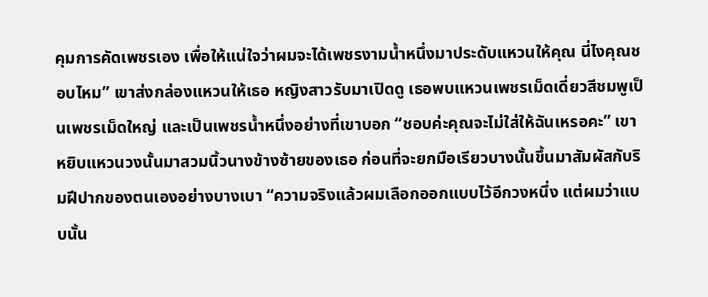คุมการคัดเพชรเอง เพื่อให้แน่ใจว่าผมจะได้เพชรงามน้ำหนึ่งมาประดับแหวนให้คุณ นี่ไงคุณชอบไหม” เขาส่งกล่องแหวนให้เธอ หญิงสาวรับมาเปิดดู เธอพบแหวนเพชรเม็ดเดี่ยวสีชมพูเป็นเพชรเม็ดใหญ่ และเป็นเพชรน้ำหนึ่งอย่างที่เขาบอก “ชอบค่ะคุณจะไม่ใส่ให้ฉันเหรอคะ” เขาหยิบแหวนวงนั้นมาสวมนิ้วนางข้างซ้ายของเธอ ก่อนที่จะยกมือเรียวบางนั้นขึ้นมาสัมผัสกับริมฝีปากของตนเองอย่างบางเบา “ความจริงแล้วผมเลือกออกแบบไว้อีกวงหนึ่ง แต่ผมว่าแบบนั้น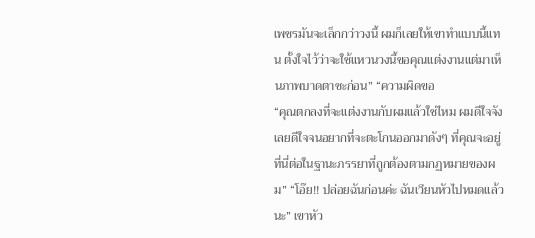เพชรมันจะเล็กกว่าวงนี้ ผมก็เลยให้เขาทำแบบนี้แทน ตั้งใจไว้ว่าจะใช้แหวนวงนี้ขอคุณแต่งงานแต่มาเห็นภาพบาดตาซะก่อน” “ความผิดขอ
“คุณตกลงที่จะแต่งงานกับผมแล้วใช่ไหม ผมดีใจจังเลยดีใจจนอยากที่จะตะโกนออกมาดังๆ ที่คุณจะอยู่ที่นี่ต่อในฐานะภรรยาที่ถูกต้องตามกฏหมายของผม” “โอ๊ย!! ปล่อยฉันก่อนค่ะ ฉันเวียนหัวไปหมดแล้วนะ” เขาหัว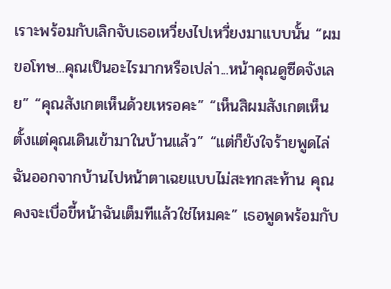เราะพร้อมกับเลิกจับเธอเหวี่ยงไปเหวี่ยงมาแบบนั้น “ผมขอโทษ...คุณเป็นอะไรมากหรือเปล่า...หน้าคุณดูซีดจังเลย” “คุณสังเกตเห็นด้วยเหรอคะ” “เห็นสิผมสังเกตเห็นตั้งแต่คุณเดินเข้ามาในบ้านแล้ว” “แต่ก็ยังใจร้ายพูดไล่ฉันออกจากบ้านไปหน้าตาเฉยแบบไม่สะทกสะท้าน คุณคงจะเบื่อขี้หน้าฉันเต็มทีแล้วใช่ไหมคะ” เธอพูดพร้อมกับ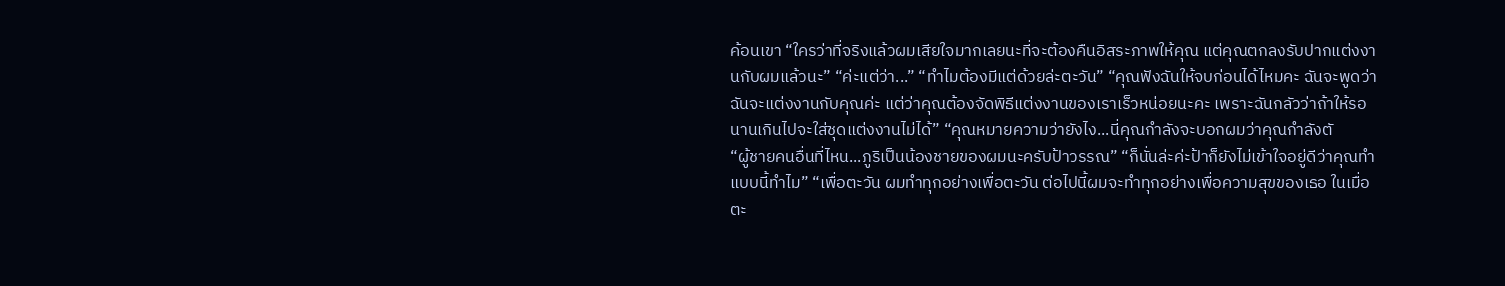ค้อนเขา “ใครว่าที่จริงแล้วผมเสียใจมากเลยนะที่จะต้องคืนอิสระภาพให้คุณ แต่คุณตกลงรับปากแต่งงานกับผมแล้วนะ” “ค่ะแต่ว่า...” “ทำไมต้องมีแต่ด้วยล่ะตะวัน” “คุณฟังฉันให้จบก่อนได้ไหมคะ ฉันจะพูดว่าฉันจะแต่งงานกับคุณค่ะ แต่ว่าคุณต้องจัดพิธีแต่งงานของเราเร็วหน่อยนะคะ เพราะฉันกลัวว่าถ้าให้รอนานเกินไปจะใส่ชุดแต่งงานไม่ได้” “คุณหมายความว่ายังไง...นี่คุณกำลังจะบอกผมว่าคุณกำลังตั
“ผู้ชายคนอื่นที่ไหน...ภูริเป็นน้องชายของผมนะครับป้าวรรณ” “ก็นั่นล่ะค่ะป้าก็ยังไม่เข้าใจอยู่ดีว่าคุณทำแบบนี้ทำไม” “เพื่อตะวัน ผมทำทุกอย่างเพื่อตะวัน ต่อไปนี้ผมจะทำทุกอย่างเพื่อความสุขของเธอ ในเมื่อตะ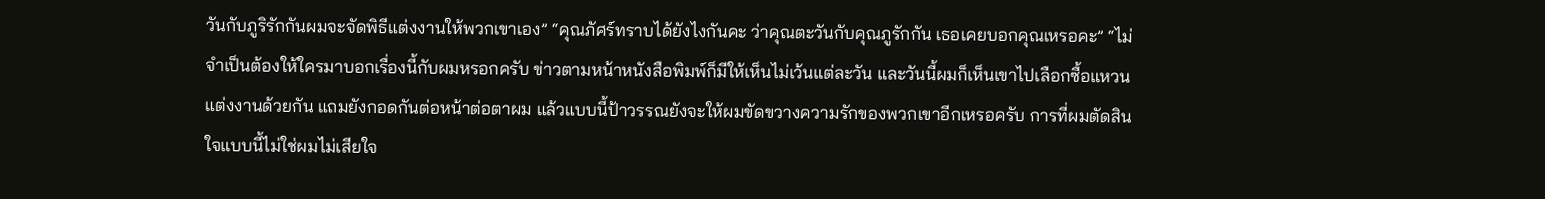วันกับภูริรักกันผมจะจัดพิธีแต่งงานให้พวกเขาเอง” “คุณภัศร์ทราบได้ยังไงกันคะ ว่าคุณตะวันกับคุณภูรักกัน เธอเคยบอกคุณเหรอคะ” “ไม่จำเป็นต้องให้ใครมาบอกเรื่องนี้กับผมหรอกครับ ข่าวตามหน้าหนังสือพิมพ์ก็มีให้เห็นไม่เว้นแต่ละวัน และวันนี้ผมก็เห็นเขาไปเลือกซื้อแหวนแต่งงานด้วยกัน แถมยังกอดกันต่อหน้าต่อตาผม แล้วแบบนี้ป้าวรรณยังจะให้ผมขัดขวางความรักของพวกเขาอีกเหรอครับ การที่ผมตัดสินใจแบบนี้ไม่ใช่ผมไม่เสียใจ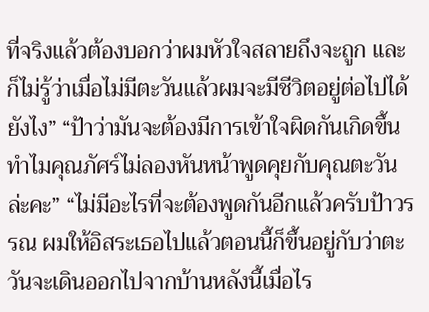ที่จริงแล้วต้องบอกว่าผมหัวใจสลายถึงจะถูก และก็ไม่รู้ว่าเมื่อไม่มีตะวันแล้วผมจะมีชีวิตอยู่ต่อไปได้ยังไง” “ป้าว่ามันจะต้องมีการเข้าใจผิดกันเกิดขึ้น ทำไมคุณภัศร์ไม่ลองหันหน้าพูดคุยกับคุณตะวันล่ะคะ” “ไม่มีอะไรที่จะต้องพูดกันอีกแล้วครับป้าวรรณ ผมให้อิสระเธอไปแล้วตอนนี้ก็ขึ้นอยู่กับว่าตะวันจะเดินออกไปจากบ้านหลังนี้เมื่อไร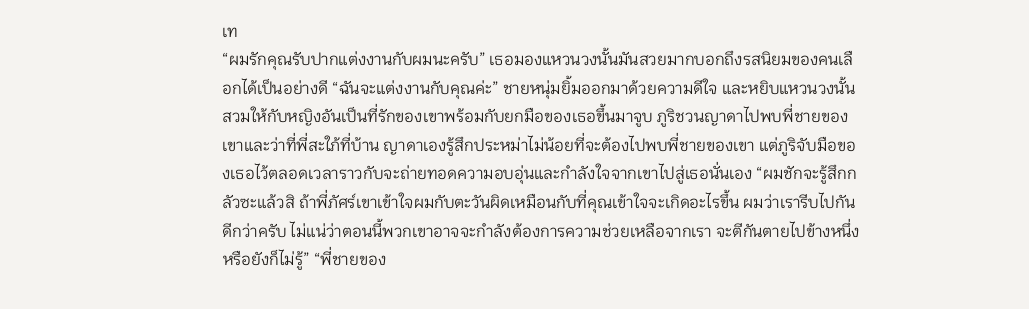เท
“ผมรักคุณรับปากแต่งงานกับผมนะครับ” เธอมองแหวนวงนั้นมันสวยมากบอกถึงรสนิยมของคนเลือกได้เป็นอย่างดี “ฉันจะแต่งงานกับคุณค่ะ” ชายหนุ่มยิ้มออกมาด้วยความดีใจ และหยิบแหวนวงนั้นสวมให้กับหญิงอันเป็นที่รักของเขาพร้อมกับยกมือของเธอขึ้นมาจูบ ภูริชวนญาดาไปพบพี่ชายของเขาและว่าที่พี่สะใภ้ที่บ้าน ญาดาเองรู้สึกประหม่าไม่น้อยที่จะต้องไปพบพี่ชายของเขา แต่ภูริจับมือของเธอไว้ตลอดเวลาราวกับจะถ่ายทอดความอบอุ่นและกำลังใจจากเขาไปสู่เธอนั่นเอง “ผมชักจะรู้สึกกลัวซะแล้วสิ ถ้าพี่ภัศร์เขาเข้าใจผมกับตะวันผิดเหมือนกับที่คุณเข้าใจจะเกิดอะไรขึ้น ผมว่าเรารีบไปกันดีกว่าครับ ไม่แน่ว่าตอนนี้พวกเขาอาจจะกำลังต้องการความช่วยเหลือจากเรา จะตีกันตายไปข้างหนึ่งหรือยังก็ไม่รู้” “พี่ชายของ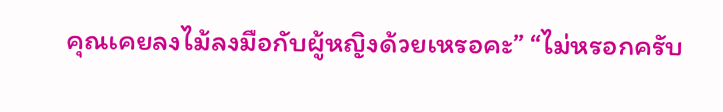คุณเคยลงไม้ลงมือกับผู้หญิงด้วยเหรอคะ” “ไม่หรอกครับ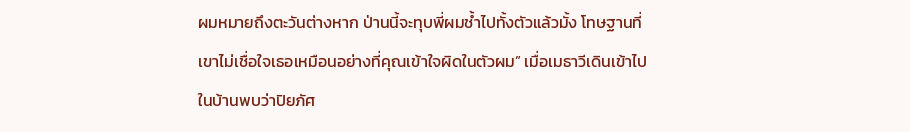ผมหมายถึงตะวันต่างหาก ป่านนี้จะทุบพี่ผมช้ำไปทั้งตัวแล้วมั้ง โทษฐานที่เขาไม่เชื่อใจเธอเหมือนอย่างที่คุณเข้าใจผิดในตัวผม” เมื่อเมธาวีเดินเข้าไปในบ้านพบว่าปิยภัศ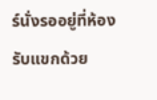ร์นั่งรออยู่ที่ห้องรับแขกด้วย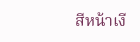สีหน้าเงี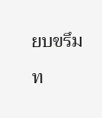ยบขรึม ท